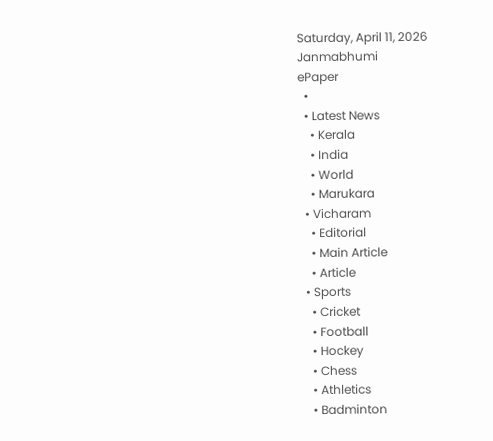Saturday, April 11, 2026
Janmabhumi
ePaper
  •
  • Latest News
    • Kerala
    • India
    • World
    • Marukara
  • Vicharam
    • Editorial
    • Main Article
    • Article
  • Sports
    • Cricket
    • Football
    • Hockey
    • Chess
    • Athletics
    • Badminton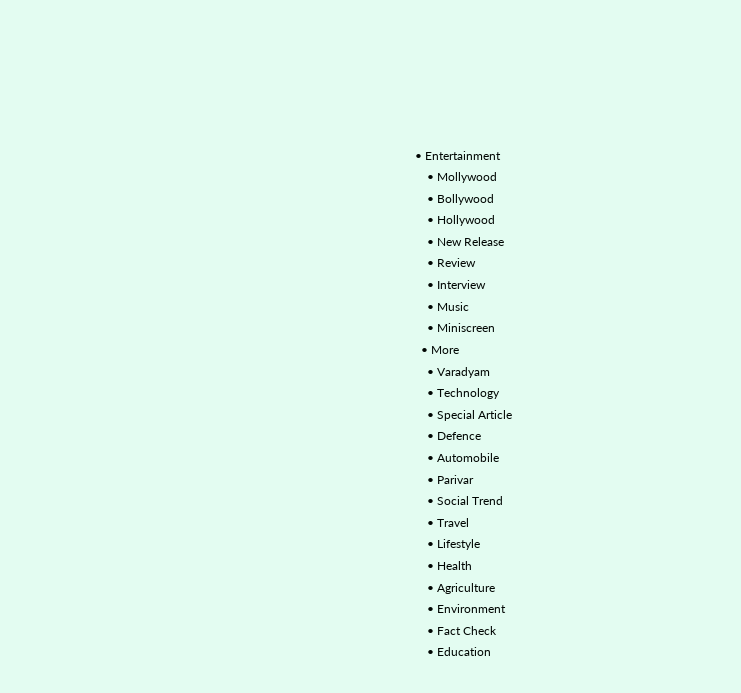• Entertainment
    • Mollywood
    • Bollywood
    • Hollywood
    • New Release
    • Review
    • Interview
    • Music
    • Miniscreen
  • More
    • Varadyam
    • Technology
    • Special Article
    • Defence
    • Automobile
    • Parivar
    • Social Trend
    • Travel
    • Lifestyle
    • Health
    • Agriculture
    • Environment
    • Fact Check
    • Education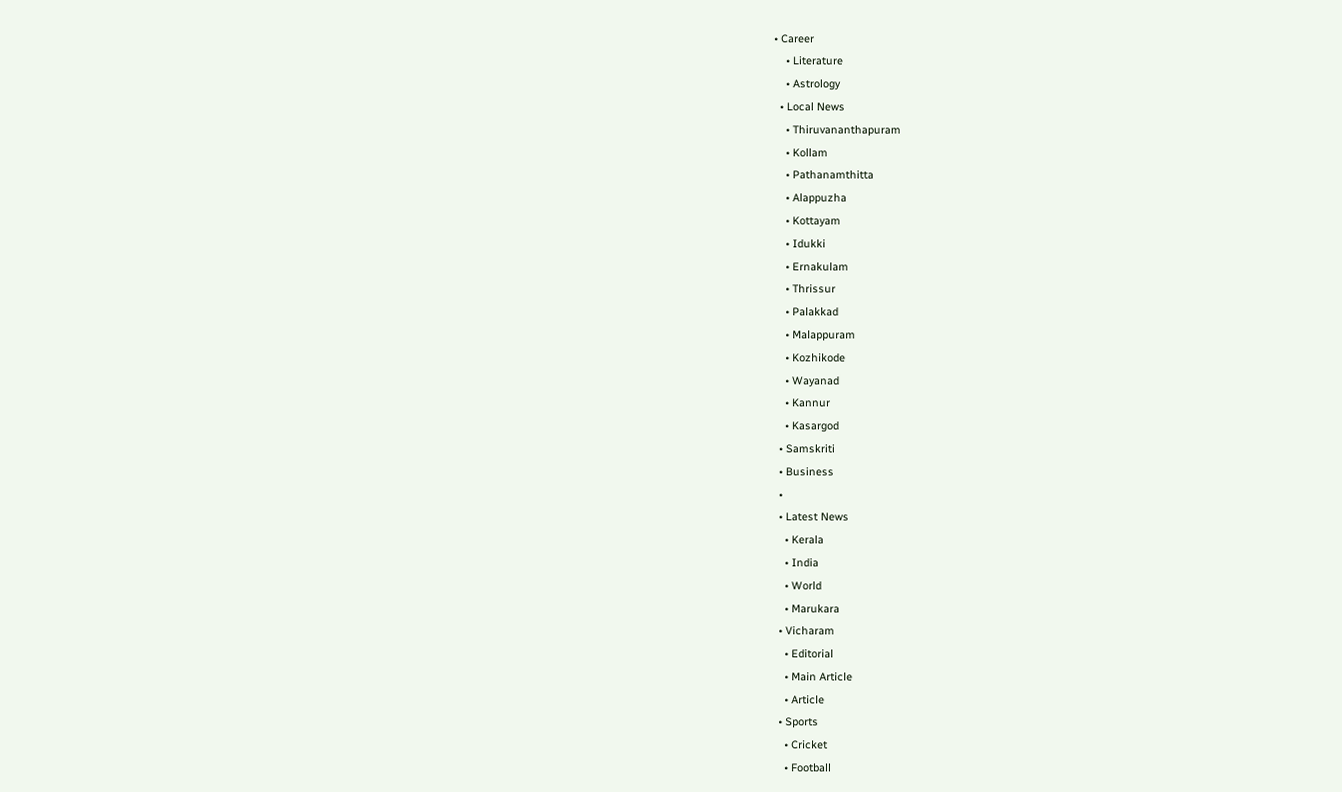• Career
    • Literature
    • Astrology
  • Local News
    • Thiruvananthapuram
    • Kollam
    • Pathanamthitta
    • Alappuzha
    • Kottayam
    • Idukki
    • Ernakulam
    • Thrissur
    • Palakkad
    • Malappuram
    • Kozhikode
    • Wayanad
    • Kannur
    • Kasargod
  • Samskriti
  • Business
  •
  • Latest News
    • Kerala
    • India
    • World
    • Marukara
  • Vicharam
    • Editorial
    • Main Article
    • Article
  • Sports
    • Cricket
    • Football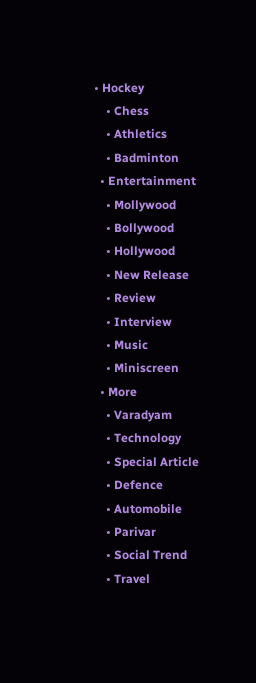• Hockey
    • Chess
    • Athletics
    • Badminton
  • Entertainment
    • Mollywood
    • Bollywood
    • Hollywood
    • New Release
    • Review
    • Interview
    • Music
    • Miniscreen
  • More
    • Varadyam
    • Technology
    • Special Article
    • Defence
    • Automobile
    • Parivar
    • Social Trend
    • Travel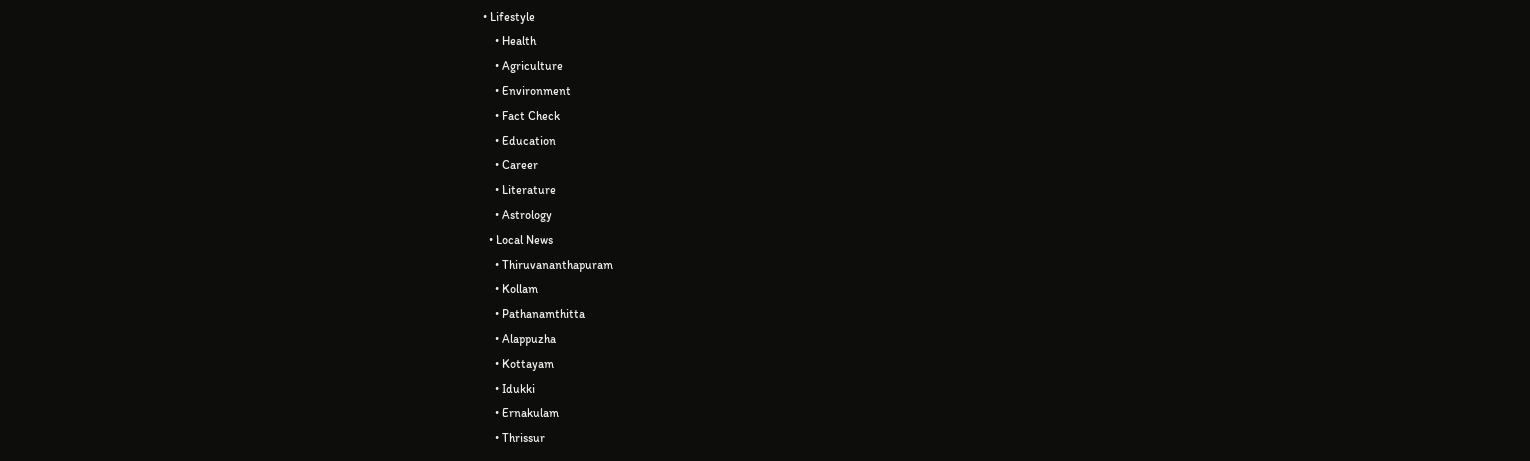• Lifestyle
    • Health
    • Agriculture
    • Environment
    • Fact Check
    • Education
    • Career
    • Literature
    • Astrology
  • Local News
    • Thiruvananthapuram
    • Kollam
    • Pathanamthitta
    • Alappuzha
    • Kottayam
    • Idukki
    • Ernakulam
    • Thrissur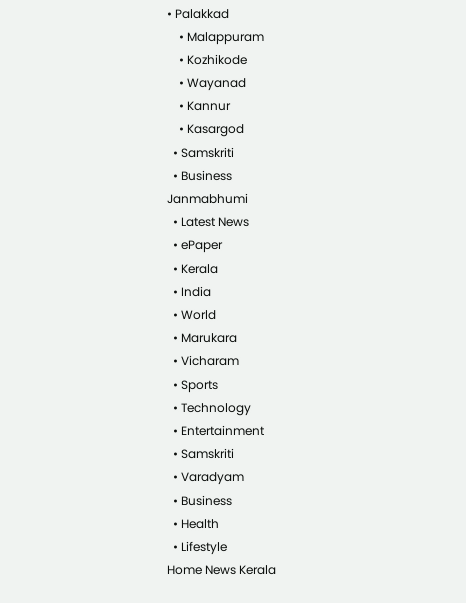• Palakkad
    • Malappuram
    • Kozhikode
    • Wayanad
    • Kannur
    • Kasargod
  • Samskriti
  • Business
Janmabhumi
  • Latest News
  • ePaper
  • Kerala
  • India
  • World
  • Marukara
  • Vicharam
  • Sports
  • Technology
  • Entertainment
  • Samskriti
  • Varadyam
  • Business
  • Health
  • Lifestyle
Home News Kerala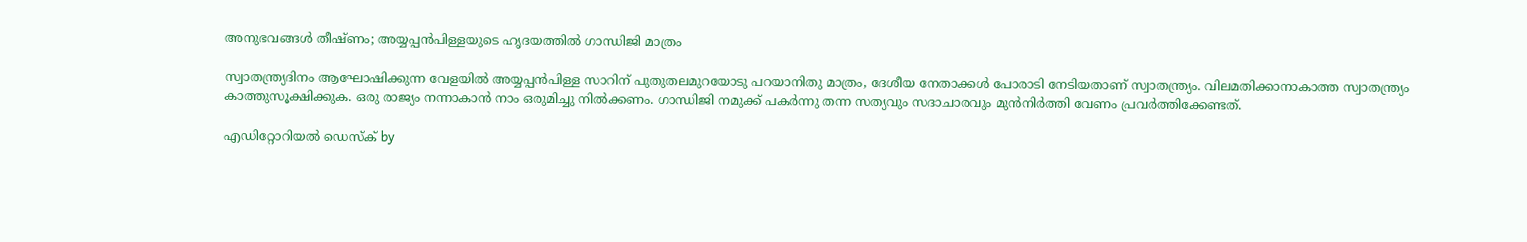അനുഭവങ്ങള്‍ തീഷ്ണം; അയ്യപ്പന്‍പിള്ളയുടെ ഹൃദയത്തില്‍ ഗാന്ധിജി മാത്രം

സ്വാതന്ത്ര്യദിനം ആഘോഷിക്കുന്ന വേളയില്‍ അയ്യപ്പന്‍പിള്ള സാറിന് പുതുതലമുറയോടു പറയാനിതു മാത്രം, ദേശീയ നേതാക്കള്‍ പോരാടി നേടിയതാണ് സ്വാതന്ത്ര്യം. വിലമതിക്കാനാകാത്ത സ്വാതന്ത്ര്യം കാത്തുസൂക്ഷിക്കുക. ഒരു രാജ്യം നന്നാകാന്‍ നാം ഒരുമിച്ചു നില്‍ക്കണം. ഗാന്ധിജി നമുക്ക് പകര്‍ന്നു തന്ന സത്യവും സദാചാരവും മുന്‍നിര്‍ത്തി വേണം പ്രവര്‍ത്തിക്കേണ്ടത്.

എഡിറ്റോറിയൽ ഡെസ്ക് by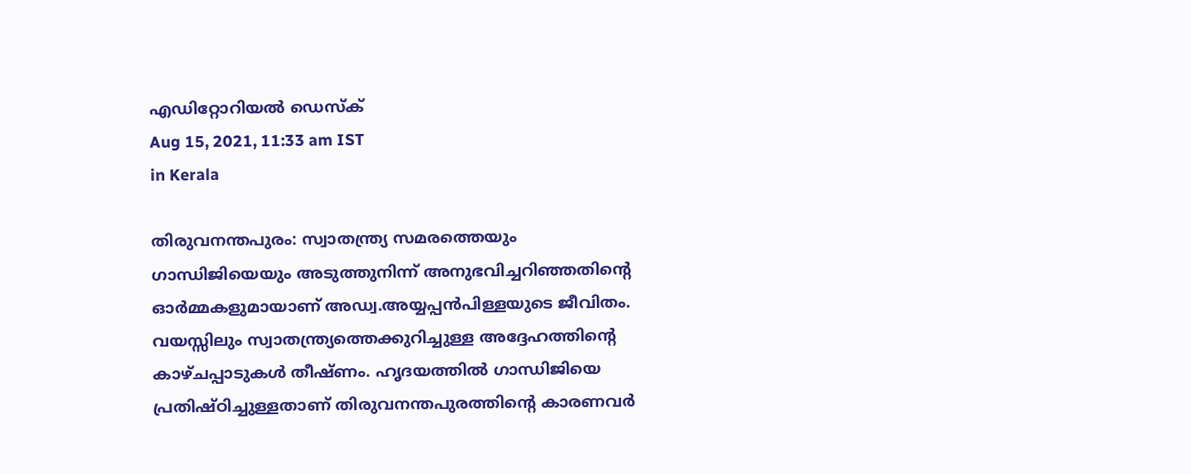എഡിറ്റോറിയൽ ഡെസ്ക്
Aug 15, 2021, 11:33 am IST
in Kerala

തിരുവനന്തപുരം: സ്വാതന്ത്ര്യ സമരത്തെയും ഗാന്ധിജിയെയും അടുത്തുനിന്ന് അനുഭവിച്ചറിഞ്ഞതിന്റെ ഓര്‍മ്മകളുമായാണ് അഡ്വ.അയ്യപ്പന്‍പിള്ളയുടെ ജീവിതം. വയസ്സിലും സ്വാതന്ത്ര്യത്തെക്കുറിച്ചുള്ള അദ്ദേഹത്തിന്റെ കാഴ്ചപ്പാടുകള്‍ തീഷ്ണം. ഹൃദയത്തില്‍ ഗാന്ധിജിയെ പ്രതിഷ്ഠിച്ചുള്ളതാണ് തിരുവനന്തപുരത്തിന്റെ കാരണവര്‍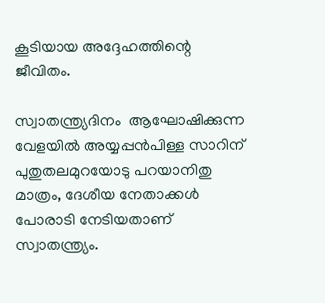കൂടിയായ അദ്ദേഹത്തിന്റെ ജീവിതം.

സ്വാതന്ത്ര്യദിനം  ആഘോഷിക്കുന്ന വേളയില്‍ അയ്യപ്പന്‍പിള്ള സാറിന് പുതുതലമുറയോടു പറയാനിതു മാത്രം, ദേശീയ നേതാക്കള്‍ പോരാടി നേടിയതാണ് സ്വാതന്ത്ര്യം.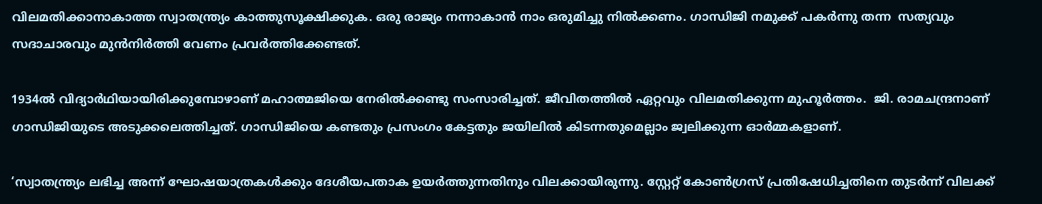വിലമതിക്കാനാകാത്ത സ്വാതന്ത്ര്യം കാത്തുസൂക്ഷിക്കുക. ഒരു രാജ്യം നന്നാകാന്‍ നാം ഒരുമിച്ചു നില്‍ക്കണം. ഗാന്ധിജി നമുക്ക് പകര്‍ന്നു തന്ന  സത്യവും സദാചാരവും മുന്‍നിര്‍ത്തി വേണം പ്രവര്‍ത്തിക്കേണ്ടത്.

1934ല്‍ വിദ്യാര്‍ഥിയായിരിക്കുമ്പോഴാണ് മഹാത്മജിയെ നേരില്‍ക്കണ്ടു സംസാരിച്ചത്. ജീവിതത്തില്‍ ഏറ്റവും വിലമതിക്കുന്ന മുഹൂര്‍ത്തം.  ജി. രാമചന്ദ്രനാണ് ഗാന്ധിജിയുടെ അടുക്കലെത്തിച്ചത്. ഗാന്ധിജിയെ കണ്ടതും പ്രസംഗം കേട്ടതും ജയിലില്‍ കിടന്നതുമെല്ലാം ജ്വലിക്കുന്ന ഓര്‍മ്മകളാണ്.

‘സ്വാതന്ത്ര്യം ലഭിച്ച അന്ന് ഘോഷയാത്രകള്‍ക്കും ദേശീയപതാക ഉയര്‍ത്തുന്നതിനും വിലക്കായിരുന്നു. സ്റ്റേറ്റ് കോണ്‍ഗ്രസ് പ്രതിഷേധിച്ചതിനെ തുടര്‍ന്ന് വിലക്ക്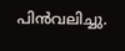പിന്‍വലിച്ചു.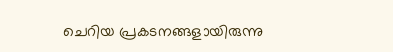ചെറിയ പ്രകടനങ്ങളായിരുന്നു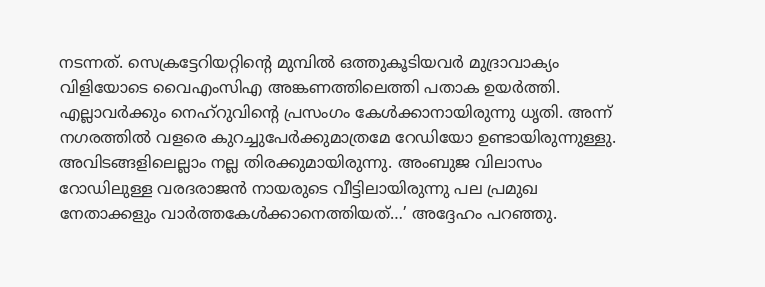നടന്നത്. സെക്രട്ടേറിയറ്റിന്റെ മുമ്പില്‍ ഒത്തുകൂടിയവര്‍ മുദ്രാവാക്യം വിളിയോടെ വൈഎംസിഎ അങ്കണത്തിലെത്തി പതാക ഉയര്‍ത്തി. എല്ലാവര്‍ക്കും നെഹ്‌റുവിന്റെ പ്രസംഗം കേള്‍ക്കാനായിരുന്നു ധൃതി. അന്ന് നഗരത്തില്‍ വളരെ കുറച്ചുപേര്‍ക്കുമാത്രമേ റേഡിയോ ഉണ്ടായിരുന്നുള്ളു. അവിടങ്ങളിലെല്ലാം നല്ല തിരക്കുമായിരുന്നു. അംബുജ വിലാസം റോഡിലുള്ള വരദരാജന്‍ നായരുടെ വീട്ടിലായിരുന്നു പല പ്രമുഖ നേതാക്കളും വാര്‍ത്തകേള്‍ക്കാനെത്തിയത്…’ അദ്ദേഹം പറഞ്ഞു.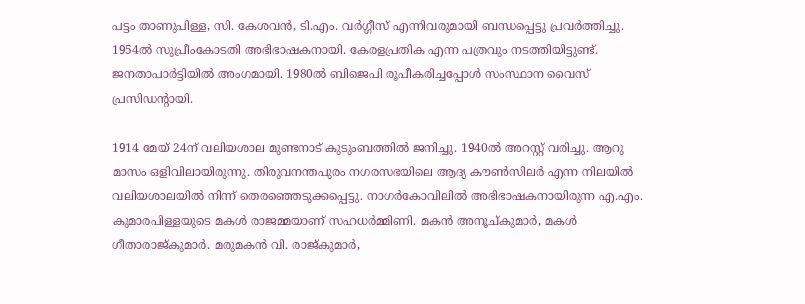പട്ടം താണുപിള്ള, സി. കേശവന്‍, ടി.എം. വര്‍ഗ്ഗീസ് എന്നിവരുമായി ബന്ധപ്പെട്ടു പ്രവര്‍ത്തിച്ചു. 1954ല്‍ സുപ്രീംകോടതി അഭിഭാഷകനായി. കേരളപ്രതിക എന്ന പത്രവും നടത്തിയിട്ടുണ്ട്. ജനതാപാര്‍ട്ടിയില്‍ അംഗമായി. 1980ല്‍ ബിജെപി രൂപീകരിച്ചപ്പോള്‍ സംസ്ഥാന വൈസ് പ്രസിഡന്റായി.

1914 മേയ് 24ന് വലിയശാല മുണ്ടനാട് കുടുംബത്തില്‍ ജനിച്ചു. 1940ല്‍ അറസ്റ്റ് വരിച്ചു. ആറു മാസം ഒളിവിലായിരുന്നു. തിരുവനന്തപുരം നഗരസഭയിലെ ആദ്യ കൗണ്‍സിലര്‍ എന്ന നിലയില്‍ വലിയശാലയില്‍ നിന്ന് തെരഞ്ഞെടുക്കപ്പെട്ടു. നാഗര്‍കോവിലില്‍ അഭിഭാഷകനായിരുന്ന എ.എം. കുമാരപിള്ളയുടെ മകള്‍ രാജമ്മയാണ് സഹധര്‍മ്മിണി. മകന്‍ അനൂച്കുമാര്‍, മകള്‍ ഗീതാരാജ്കുമാര്‍. മരുമകന്‍ വി. രാജ്കുമാര്‍,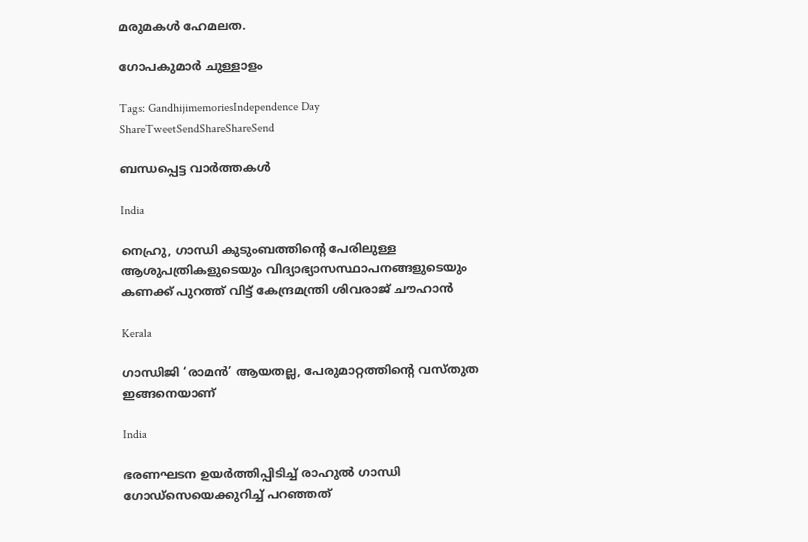മരുമകള്‍ ഹേമലത.

ഗോപകുമാര്‍ ചുള്ളാളം

Tags: GandhijimemoriesIndependence Day
ShareTweetSendShareShareSend

ബന്ധപ്പെട്ട വാര്‍ത്തകള്‍

India

നെഹ്രു, ഗാന്ധി കുടുംബത്തിന്റെ പേരിലുള്ള ആശുപത്രികളുടെയും വിദ്യാഭ്യാസസ്ഥാപനങ്ങളുടെയും കണക്ക് പുറത്ത് വിട്ട് കേന്ദ്രമന്ത്രി ശിവരാജ് ചൗഹാന്‍

Kerala

ഗാന്ധിജി ‘രാമൻ’ ആയതല്ല, പേരുമാറ്റത്തിന്റെ വസ്തുത ഇങ്ങനെയാണ്

India

ഭരണഘടന ഉയര്‍ത്തിപ്പിടിച്ച് രാഹുല്‍ ഗാന്ധി ഗോഡ്സെയെക്കുറിച്ച് പറഞ്ഞത്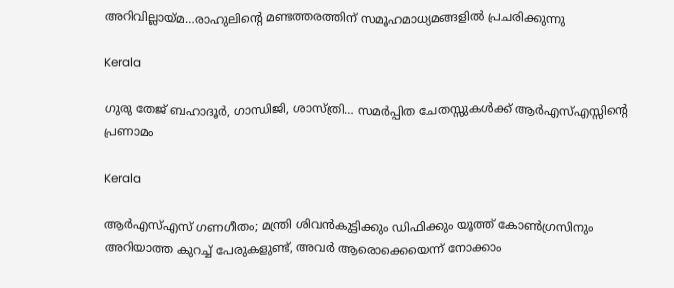അറിവില്ലായ്‌മ…രാഹുലിന്റെ മണ്ടത്തരത്തിന് സമൂഹമാധ്യമങ്ങളില്‍ പ്രചരിക്കുന്നു

Kerala

ഗുരു തേജ് ബഹാദൂർ, ഗാന്ധിജി, ശാസ്ത്രി… സമർപ്പിത ചേതസ്സുകൾക്ക് ആർഎസ്എസ്സിന്റെ പ്രണാമം

Kerala

ആർഎസ്എസ് ഗണഗീതം; മന്ത്രി ശിവൻകുട്ടിക്കും ഡിഫിക്കും യൂത്ത് കോൺഗ്രസിനും അറിയാത്ത കുറച്ച് പേരുകളുണ്ട്, അവർ ആരൊക്കെയെന്ന് നോക്കാം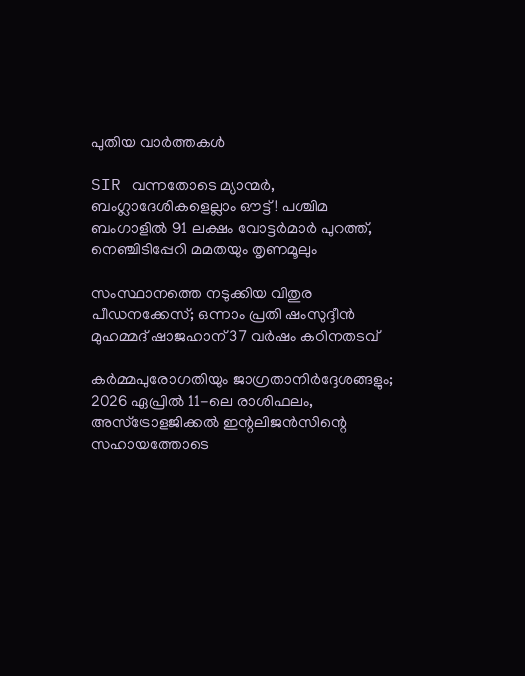പുതിയ വാര്‍ത്തകള്‍

SIR വന്നതോടെ മ്യാന്മർ, ബംഗ്ലാദേശികളെല്ലാം ഔട്ട്! പശ്ചിമ ബംഗാളിൽ 91 ലക്ഷം വോട്ടര്‍മാര്‍ പുറത്ത്, നെഞ്ചിടിപ്പേറി മമതയും തൃണമൂലും

സംസ്ഥാനത്തെ നടുക്കിയ വിതുര പീഡനക്കേസ്; ഒന്നാം പ്രതി ഷംസുദ്ദീൻ മുഹമ്മദ് ഷാജഹാന് 37 വർഷം കഠിനതടവ്

കർമ്മപുരോഗതിയും ജാഗ്രതാനിർദ്ദേശങ്ങളും; 2026 ഏപ്രിൽ 11-ലെ രാശിഫലം, അസ്ട്രോളജിക്കൽ ഇന്റലിജൻസിന്റെ സഹായത്തോടെ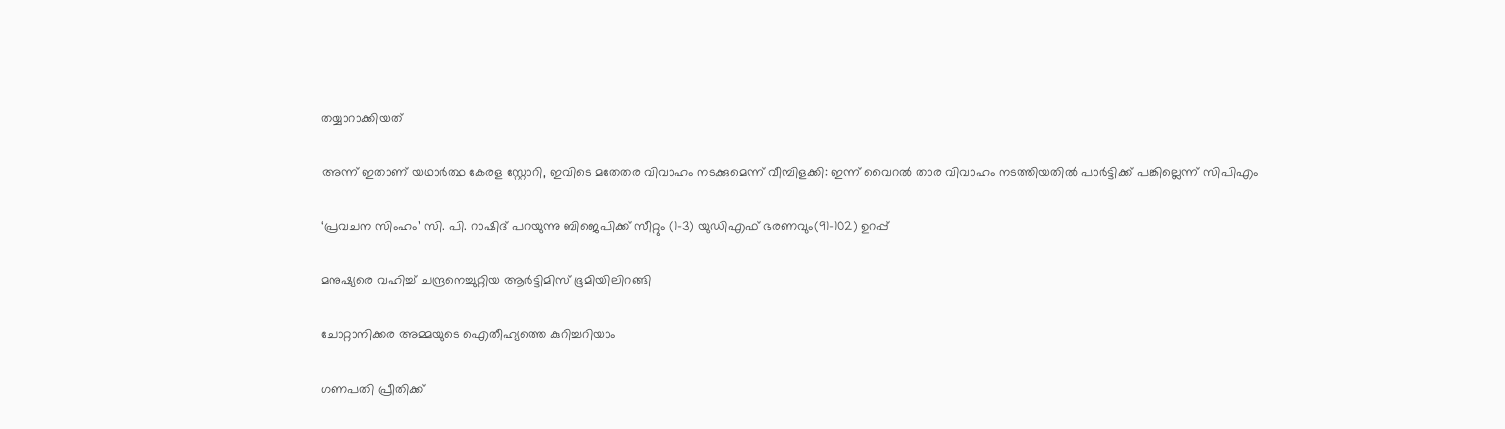തയ്യാറാക്കിയത്

അന്ന് ഇതാണ് യഥാർത്ഥ കേരള സ്റ്റോറി, ഇവിടെ മതേതര വിവാഹം നടക്കുമെന്ന് വീമ്പിളക്കി: ഇന്ന് വൈറൽ താര വിവാഹം നടത്തിയതിൽ പാർട്ടിക്ക് പങ്കില്ലെന്ന് സിപിഎം

‘പ്രവചന സിംഹം’ സി. പി. റാഷിദ് പറയുന്നു ബിജെപിക്ക് സീറ്റും (1-3) യുഡിഎഫ് ഭരണവും(91-102) ഉറപ്പ്

മനുഷ്യരെ വഹിച്ച് ചന്ദ്രനെച്ചുറ്റിയ ആർട്ടിമിസ് ഭൂമിയിലിറങ്ങി

ചോറ്റാനിക്കര അമ്മയുടെ ഐതീഹ്യത്തെ കുറിച്ചറിയാം

ഗണപതി പ്രീതിക്ക്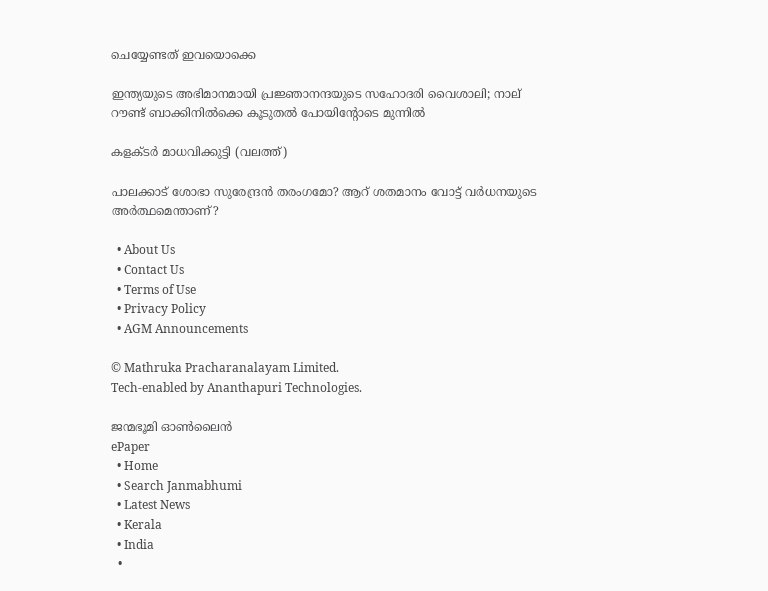ചെയ്യേണ്ടത് ഇവയൊക്കെ

ഇന്ത്യയുടെ അഭിമാനമായി പ്രജ്ഞാനന്ദയുടെ സഹോദരി വൈശാലി; നാല് റൗണ്ട് ബാക്കിനില്‍ക്കെ കൂടുതല്‍ പോയിന്‍റോടെ മുന്നില്‍

കളക്ടര്‍ മാധവിക്കുട്ടി (വലത്ത്)

പാലക്കാട് ശോഭാ സുരേന്ദ്രന്‍ തരംഗമോ? ആറ് ശതമാനം വോട്ട് വര്‍ധനയുടെ അര്‍ത്ഥമെന്താണ്?

  • About Us
  • Contact Us
  • Terms of Use
  • Privacy Policy
  • AGM Announcements

© Mathruka Pracharanalayam Limited.
Tech-enabled by Ananthapuri Technologies.

ജന്മഭൂമി ഓണ്‍ലൈന്‍
ePaper
  • Home
  • Search Janmabhumi
  • Latest News
  • Kerala
  • India
  •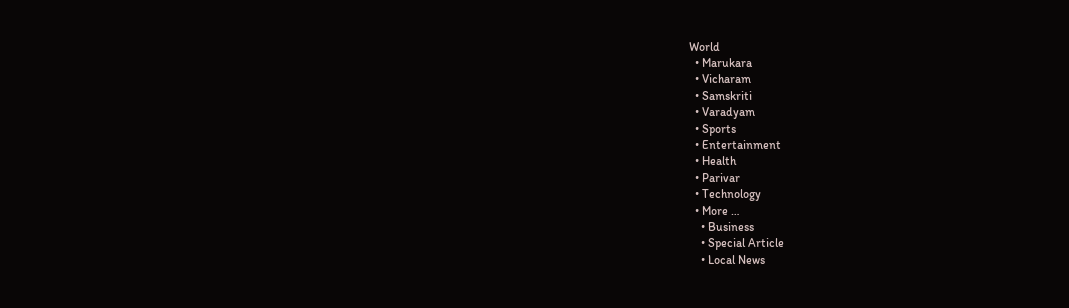World
  • Marukara
  • Vicharam
  • Samskriti
  • Varadyam
  • Sports
  • Entertainment
  • Health
  • Parivar
  • Technology
  • More …
    • Business
    • Special Article
    • Local News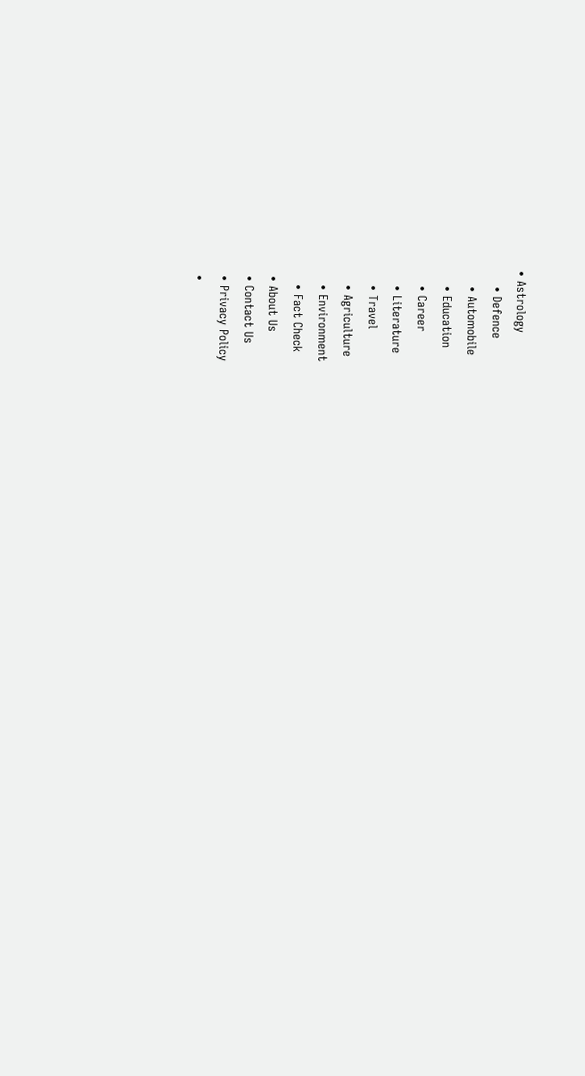• Astrology
    • Defence
    • Automobile
    • Education
    • Career
    • Literature
    • Travel
    • Agriculture
    • Environment
    • Fact Check
  • About Us
  • Contact Us
  • Privacy Policy
  •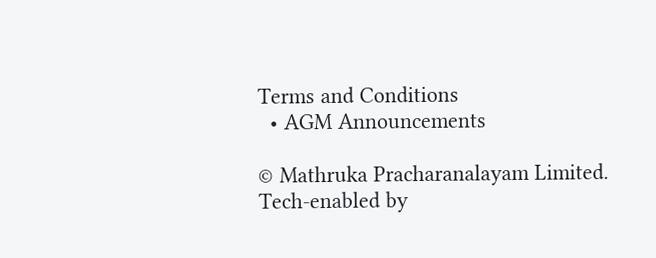Terms and Conditions
  • AGM Announcements

© Mathruka Pracharanalayam Limited.
Tech-enabled by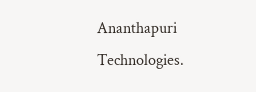Ananthapuri Technologies.